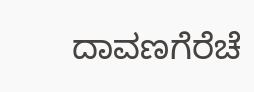ದಾವಣಗೆರೆಚೆ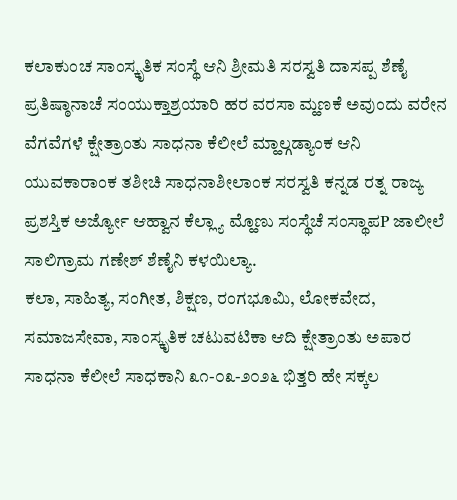ಕಲಾಕುಂಚ ಸಾಂಸ್ಕೃತಿಕ ಸಂಸ್ಥೆ ಆನಿ ಶ್ರೀಮತಿ ಸರಸ್ವತಿ ದಾಸಪ್ಪ ಶೆಣೈ ಪ್ರತಿಷ್ಠಾನಾಚೆ ಸಂಯುಕ್ತಾಶ್ರಯಾರಿ ಹರ ವರಸಾ ಮ್ಹಣಕೆ ಅವುಂದು ವರೇನ ವೆಗವೆಗಳೆ ಕ್ಷೇತ್ರಾಂತು ಸಾಧನಾ ಕೆಲೀಲೆ ಮ್ಹಾಲ್ಗಡ್ಯಾಂಕ ಆನಿ ಯುವಕಾರಾಂಕ ತಶೀಚಿ ಸಾಧನಾಶೀಲಾಂಕ ಸರಸ್ವತಿ ಕನ್ನಡ ರತ್ನ ರಾಜ್ಯ ಪ್ರಶಸ್ತಿಕ ಅರ್ಜ್ಯೋ ಆಹ್ವಾನ ಕೆಲ್ಲ್ಯಾ ಮ್ಹೊಣು ಸಂಸ್ಥೆಚೆ ಸಂಸ್ಥಾಪP ಜಾಲೀಲೆ ಸಾಲಿಗ್ರಾಮ ಗಣೇಶ್ ಶೆಣೈನಿ ಕಳಯಿಲ್ಯಾ.
ಕಲಾ, ಸಾಹಿತ್ಯ, ಸಂಗೀತ, ಶಿಕ್ಷಣ, ರಂಗಭೂಮಿ, ಲೋಕವೇದ, ಸಮಾಜಸೇವಾ, ಸಾಂಸ್ಕೃತಿಕ ಚಟುವಟಿಕಾ ಆದಿ ಕ್ಷೇತ್ರಾಂತು ಅಪಾರ ಸಾಧನಾ ಕೆಲೀಲೆ ಸಾಧಕಾನಿ ೩೧-೦೩-೨೦೨೬ ಭಿತ್ತರಿ ಹೇ ಸಕ್ಕಲ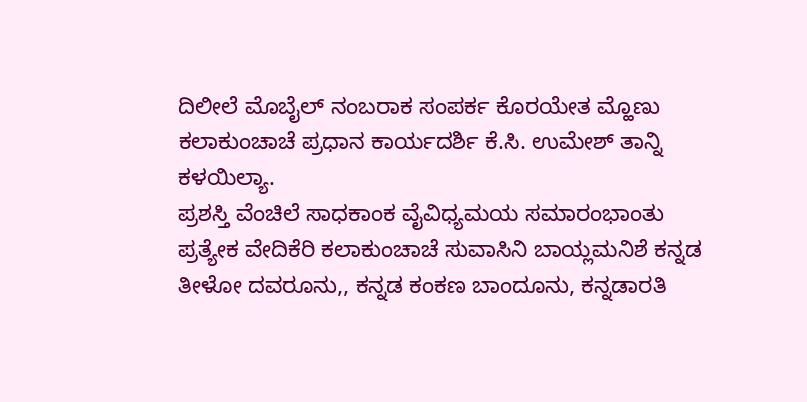ದಿಲೀಲೆ ಮೊಬೈಲ್ ನಂಬರಾಕ ಸಂಪರ್ಕ ಕೊರಯೇತ ಮ್ಹೊಣು ಕಲಾಕುಂಚಾಚೆ ಪ್ರಧಾನ ಕಾರ್ಯದರ್ಶಿ ಕೆ.ಸಿ. ಉಮೇಶ್ ತಾನ್ನಿ ಕಳಯಿಲ್ಯಾ.
ಪ್ರಶಸ್ತಿ ವೆಂಚಿಲೆ ಸಾಧಕಾಂಕ ವೈವಿಧ್ಯಮಯ ಸಮಾರಂಭಾಂತು ಪ್ರತ್ಯೇಕ ವೇದಿಕೆರಿ ಕಲಾಕುಂಚಾಚೆ ಸುವಾಸಿನಿ ಬಾಯ್ಲಮನಿಶೆ ಕನ್ನಡ ತೀಳೋ ದವರೂನು,, ಕನ್ನಡ ಕಂಕಣ ಬಾಂದೂನು, ಕನ್ನಡಾರತಿ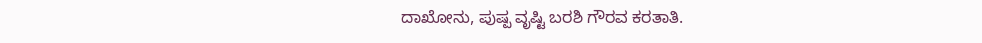ದಾಖೋನು, ಪುಷ್ಪ ವೃಷ್ಟಿ ಬರಶಿ ಗೌರವ ಕರತಾತಿ.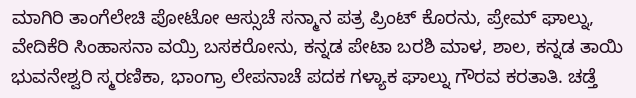ಮಾಗಿರಿ ತಾಂಗೆಲೇಚಿ ಪೋಟೋ ಆಸ್ಸುಚೆ ಸನ್ಮಾನ ಪತ್ರ ಪ್ರಿಂಟ್ ಕೊರನು, ಪ್ರೇಮ್ ಘಾಲ್ನು, ವೇದಿಕೆರಿ ಸಿಂಹಾಸನಾ ವಯ್ರಿ ಬಸಕರೋನು, ಕನ್ನಡ ಪೇಟಾ ಬರಶಿ ಮಾಳ, ಶಾಲ, ಕನ್ನಡ ತಾಯಿ ಭುವನೇಶ್ವರಿ ಸ್ಮರಣಿಕಾ, ಭಾಂಗ್ರಾ ಲೇಪನಾಚೆ ಪದಕ ಗಳ್ಯಾಕ ಘಾಲ್ನು ಗೌರವ ಕರತಾತಿ. ಚಡ್ತೆ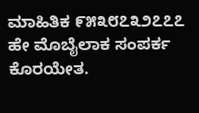ಮಾಹಿತಿಕ ೯೫೩೮೭೩೨೭೭೭ ಹೇ ಮೊಬೈಲಾಕ ಸಂಪರ್ಕ ಕೊರಯೇತ.